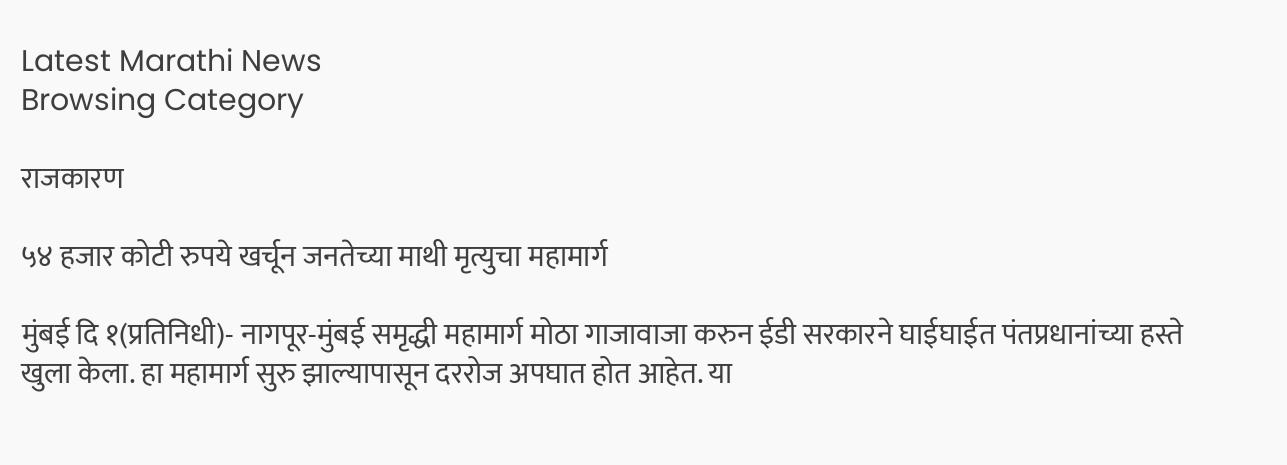Latest Marathi News
Browsing Category

राजकारण

५४ हजार कोटी रुपये खर्चून जनतेच्या माथी मृत्युचा महामार्ग

मुंबई दि १(प्रतिनिधी)- नागपूर-मुंबई समृद्धी महामार्ग मोठा गाजावाजा करुन ईडी सरकारने घाईघाईत पंतप्रधानांच्या हस्ते खुला केला. हा महामार्ग सुरु झाल्यापासून दररोज अपघात होत आहेत. या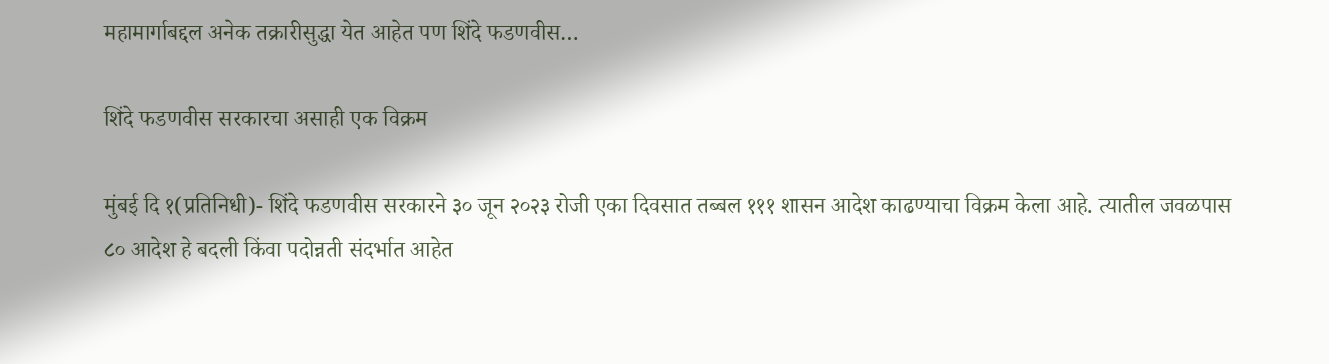महामार्गाबद्दल अनेक तक्रारीसुद्धा येत आहेत पण शिंदे फडणवीस…

शिंदे फडणवीस सरकारचा असाही एक विक्रम

मुंबई दि १(प्रतिनिधी)- शिंदे फडणवीस सरकारने ३० जून २०२३ रोजी एका दिवसात तब्बल १११ शासन आदेश काढण्याचा विक्रम केला आहे. त्यातील जवळपास ८० आदेश हे बदली किंवा पदोन्नती संदर्भात आहेत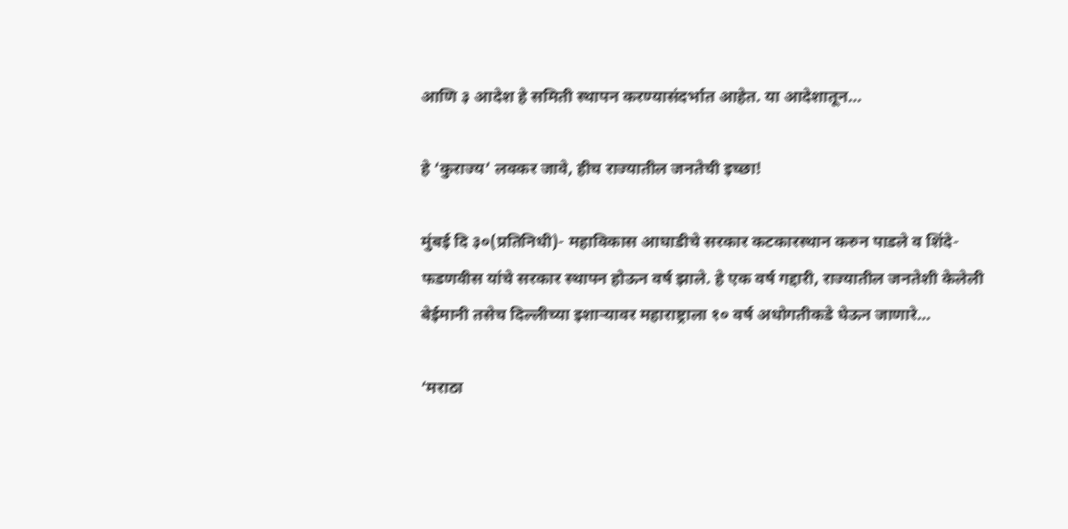आणि ३ आदेश हे समिती स्थापन करण्यासंदर्भात आहेत. या आदेशातून…

हे ‘कुराज्य’ लवकर जावे, हीच राज्यातील जनतेची इच्छा!

मुंबई दि ३०(प्रतिनिधी)- महाविकास आघाडीचे सरकार कटकारस्थान करुन पाडले व शिंदे-फडणवीस यांचे सरकार स्थापन होऊन वर्ष झाले. हे एक वर्ष गद्दारी, राज्यातील जनतेशी केलेली बेईमानी तसेच दिल्लीच्या इशाऱ्यावर महाराष्ट्राला १० वर्ष अधोगतीकडे घेऊन जाणारे…

‘मराठा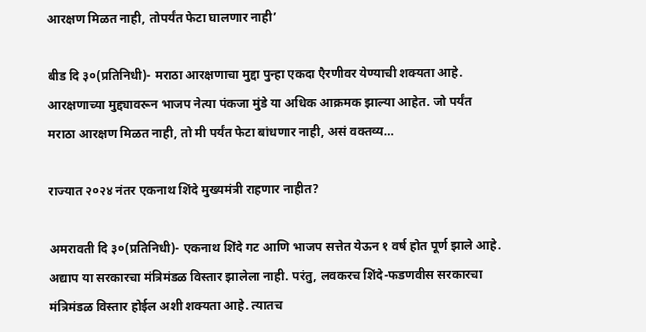आरक्षण मिळत नाही, तोपर्यंत फेटा घालणार नाही’

बीड दि ३०(प्रतिनिधी)- मराठा आरक्षणाचा मुद्दा पुन्हा एकदा एैरणीवर येण्याची शक्यता आहे. आरक्षणाच्या मुद्द्यावरून भाजप नेत्या पंकजा मुंडे या अधिक आक्रमक झाल्या आहेत. जो पर्यंत मराठा आरक्षण मिळत नाही, तो मी पर्यंत फेटा बांधणार नाही, असं वक्तव्य…

राज्यात २०२४ नंतर एकनाथ शिंदे मुख्यमंत्री राहणार नाहीत?

अमरावती दि ३०(प्रतिनिधी)- एकनाथ शिंदे गट आणि भाजप सत्तेत येऊन १ वर्ष होत पूर्ण झाले आहे. अद्याप या सरकारचा मंत्रिमंडळ विस्तार झालेला नाही. परंतु, लवकरच शिंदे-फडणवीस सरकारचा मंत्रिमंडळ विस्तार होईल अशी शक्यता आहे. त्यातच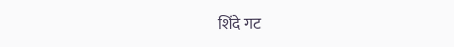शिंदे गट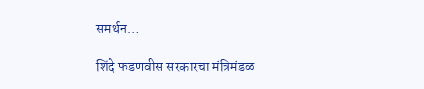समर्थन…

शिंदे फडणवीस सरकारचा मंत्रिमंडळ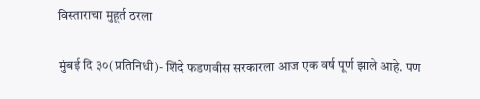विस्ताराचा मुहूर्त ठरला

मुंबई दि ३०(प्रतिनिधी)- शिंदे फडणवीस सरकारला आज एक वर्ष पूर्ण झाले आहे. पण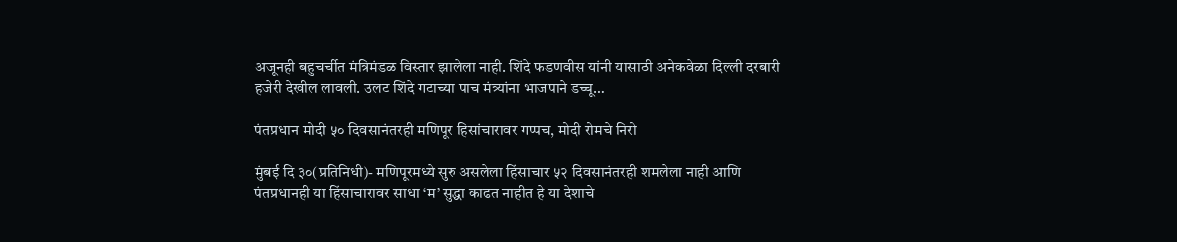अजूनही बहुचर्चीत मंत्रिमंडळ विस्तार झालेला नाही. शिंदे फडणवीस यांनी यासाठी अनेकवेळा दिल्ली दरबारी हजेरी देखील लावली. उलट शिंदे गटाच्या पाच मंत्र्यांना भाजपाने डच्चू…

पंतप्रधान मोदी ५० दिवसानंतरही मणिपूर हिसांचारावर गप्पच, मोदी रोमचे निरो

मुंबई दि ३०(प्रतिनिधी)- मणिपूरमध्ये सुरु असलेला हिंसाचार ५२ दिवसानंतरही शमलेला नाही आणि पंतप्रधानही या हिंसाचारावर साधा ‘म’ सुद्धा काढत नाहीत हे या देशाचे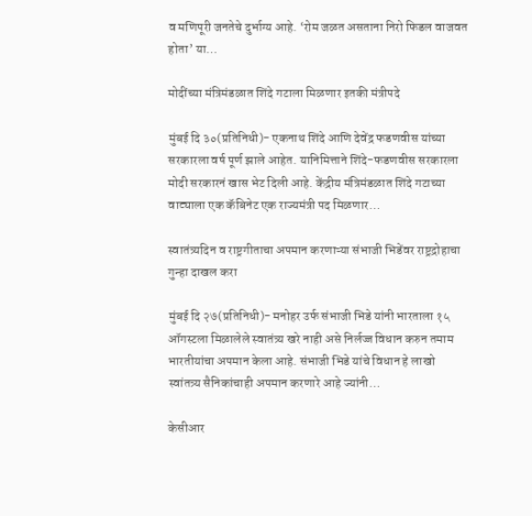व मणिपूरी जनतेचे दुर्भाग्य आहे. ‘रोम जळत असताना निरो फिडल वाजवत होता’ या…

मोदींच्या मंत्रिमंडळात शिंदे गटाला मिळणार इतकी मंत्रीपदे

मुंबई दि ३०(प्रतिनिधी)- एकनाथ शिंदे आणि देवेंद्र फडणवीस यांच्या सरकारला वर्ष पूर्ण झाले आहेत. यानिमित्ताने शिंदे-फडणवीस सरकारला मोदी सरकारनं खास भेट दिली आहे. केंद्रीय मंत्रिमंडळात शिंदे गटाच्या वाट्याला एक कॅबिनेट एक राज्यमंत्री पद मिळणार…

स्वातंत्र्यदिन व राष्ट्रगीताचा अपमान करणाऱ्या संभाजी भिडेंवर राष्ट्रद्रोहाचा गुन्हा दाखल करा

मुंबई दि २७(प्रतिनिधी)- मनोहर उर्फ संभाजी भिडे यांनी भारताला १५ ऑगस्टला मिळालेले स्वातंत्र्य खरे नाही असे निर्लज्ज विधान करुन तमाम भारतीयांचा अपमान केला आहे. संभाजी भिडे यांचे विधान हे लाखो स्वांतत्र्य सैनिकांचाही अपमान करणारे आहे ज्यांनी…

केसीआर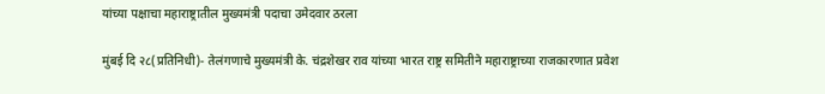यांच्या पक्षाचा महाराष्ट्रातील मुख्यमंत्री पदाचा उमेदवार ठरला

मुंबई दि २८(प्रतिनिधी)- तेलंगणाचे मुख्यमंत्री के. चंद्रशेखर राव यांच्या भारत राष्ट्र समितीने महाराष्ट्राच्या राजकारणात प्रवेश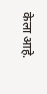केला आहे.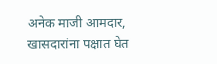अनेक माजी आमदार, खासदारांना पक्षात घेत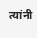त्यांनी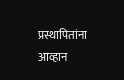प्रस्थापितांना आव्हान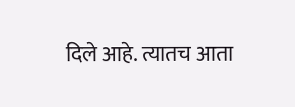दिले आहे. त्यातच आता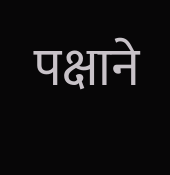पक्षाने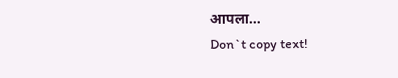आपला…
Don`t copy text!